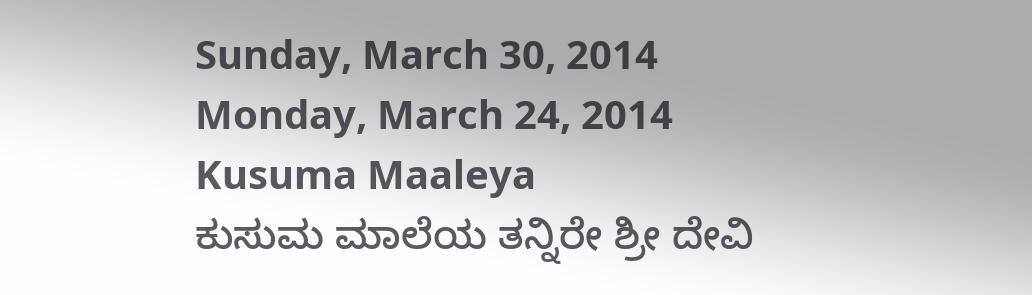Sunday, March 30, 2014
Monday, March 24, 2014
Kusuma Maaleya
ಕುಸುಮ ಮಾಲೆಯ ತನ್ನಿರೇ ಶ್ರೀ ದೇವಿ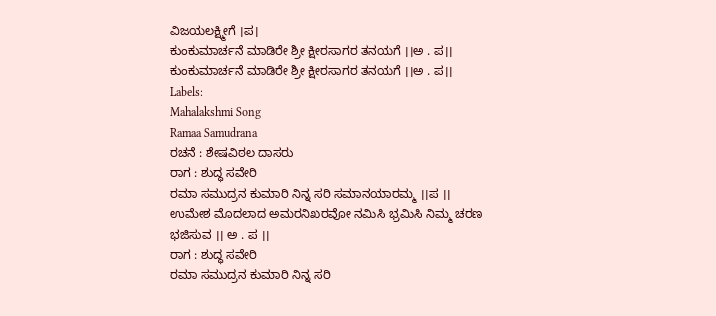ವಿಜಯಲಕ್ಷ್ಮೀಗೆ ।ಪ।
ಕುಂಕುಮಾರ್ಚನೆ ಮಾಡಿರೇ ಶ್ರೀ ಕ್ಷೀರಸಾಗರ ತನಯಗೆ ।।ಅ . ಪ।।
ಕುಂಕುಮಾರ್ಚನೆ ಮಾಡಿರೇ ಶ್ರೀ ಕ್ಷೀರಸಾಗರ ತನಯಗೆ ।।ಅ . ಪ।।
Labels:
Mahalakshmi Song
Ramaa Samudrana
ರಚನೆ : ಶೇಷವಿಠಲ ದಾಸರು
ರಾಗ : ಶುದ್ಧ ಸವೇರಿ
ರಮಾ ಸಮುದ್ರನ ಕುಮಾರಿ ನಿನ್ನ ಸರಿ ಸಮಾನಯಾರಮ್ಮ ।।ಪ ।।
ಉಮೇಶ ಮೊದಲಾದ ಅಮರನಿಖರವೋ ನಮಿಸಿ ಭ್ರಮಿಸಿ ನಿಮ್ಮ ಚರಣ ಭಜಿಸುವ ।। ಅ . ಪ ।।
ರಾಗ : ಶುದ್ಧ ಸವೇರಿ
ರಮಾ ಸಮುದ್ರನ ಕುಮಾರಿ ನಿನ್ನ ಸರಿ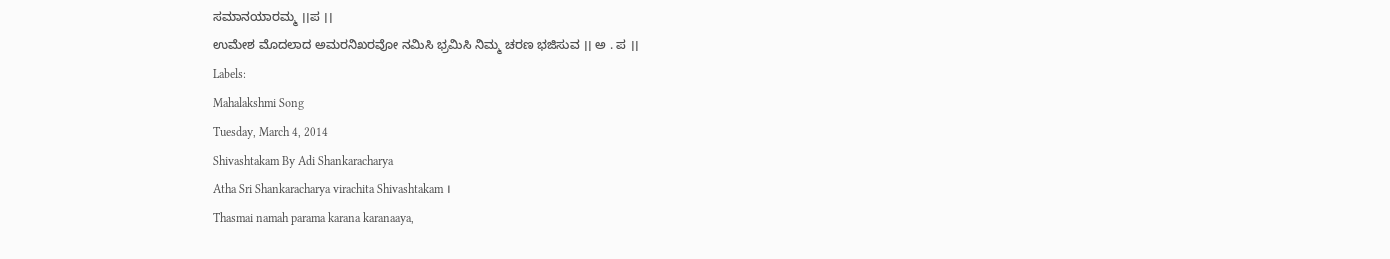ಸಮಾನಯಾರಮ್ಮ ।।ಪ ।।
ಉಮೇಶ ಮೊದಲಾದ ಅಮರನಿಖರವೋ ನಮಿಸಿ ಭ್ರಮಿಸಿ ನಿಮ್ಮ ಚರಣ ಭಜಿಸುವ ।। ಅ . ಪ ।।
Labels:
Mahalakshmi Song
Tuesday, March 4, 2014
Shivashtakam By Adi Shankaracharya
Atha Sri Shankaracharya virachita Shivashtakam ।
Thasmai namah parama karana karanaaya,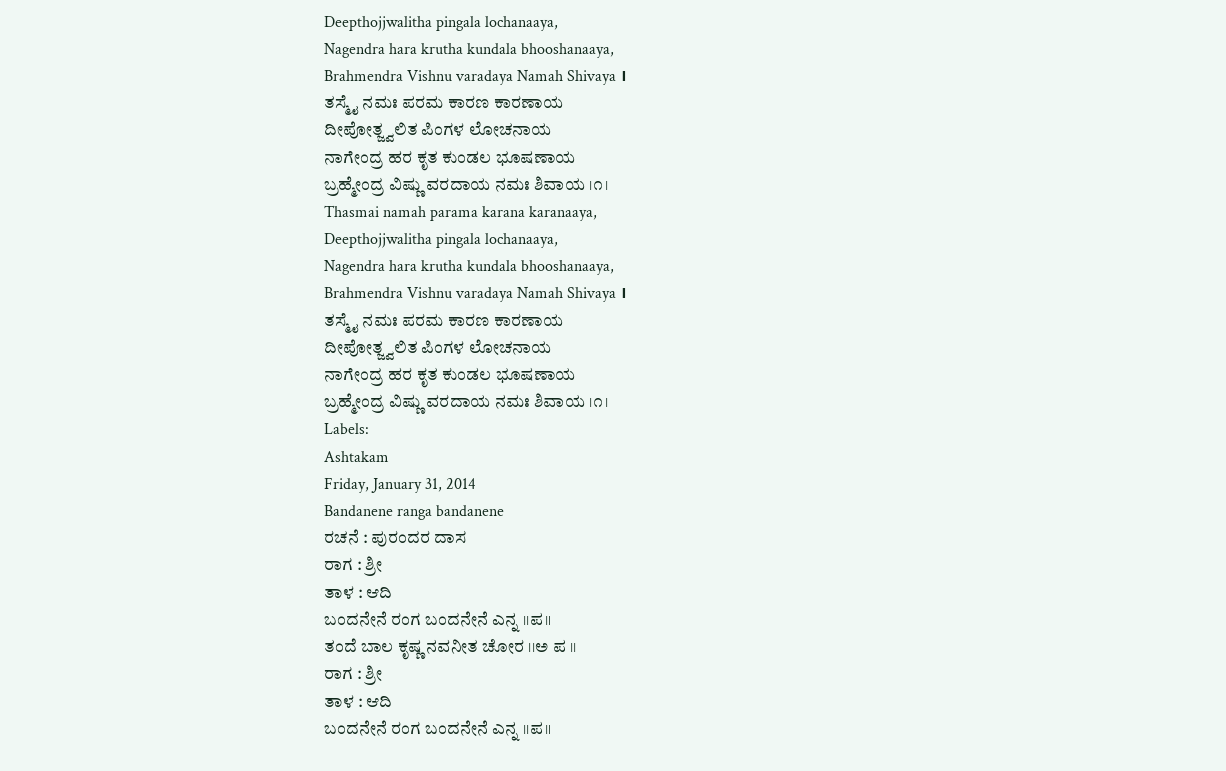Deepthojjwalitha pingala lochanaaya,
Nagendra hara krutha kundala bhooshanaaya,
Brahmendra Vishnu varadaya Namah Shivaya ।
ತಸ್ಮೈ ನಮಃ ಪರಮ ಕಾರಣ ಕಾರಣಾಯ
ದೀಪೋತ್ಜ್ವಲಿತ ಪಿಂಗಳ ಲೋಚನಾಯ
ನಾಗೇಂದ್ರ ಹರ ಕೃತ ಕುಂಡಲ ಭೂಷಣಾಯ
ಬ್ರಹ್ಮೇಂದ್ರ ವಿಷ್ಣು ವರದಾಯ ನಮಃ ಶಿವಾಯ ।೧।
Thasmai namah parama karana karanaaya,
Deepthojjwalitha pingala lochanaaya,
Nagendra hara krutha kundala bhooshanaaya,
Brahmendra Vishnu varadaya Namah Shivaya ।
ತಸ್ಮೈ ನಮಃ ಪರಮ ಕಾರಣ ಕಾರಣಾಯ
ದೀಪೋತ್ಜ್ವಲಿತ ಪಿಂಗಳ ಲೋಚನಾಯ
ನಾಗೇಂದ್ರ ಹರ ಕೃತ ಕುಂಡಲ ಭೂಷಣಾಯ
ಬ್ರಹ್ಮೇಂದ್ರ ವಿಷ್ಣು ವರದಾಯ ನಮಃ ಶಿವಾಯ ।೧।
Labels:
Ashtakam
Friday, January 31, 2014
Bandanene ranga bandanene
ರಚನೆ : ಪುರಂದರ ದಾಸ
ರಾಗ : ಶ್ರೀ
ತಾಳ : ಆದಿ
ಬಂದನೇನೆ ರಂಗ ಬಂದನೇನೆ ಎನ್ನ ।।ಪ॥
ತಂದೆ ಬಾಲ ಕೃಷ್ಣ ನವನೀತ ಚೋರ ।।ಅ ಪ ।।
ರಾಗ : ಶ್ರೀ
ತಾಳ : ಆದಿ
ಬಂದನೇನೆ ರಂಗ ಬಂದನೇನೆ ಎನ್ನ ।।ಪ॥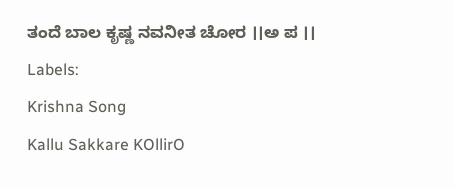ತಂದೆ ಬಾಲ ಕೃಷ್ಣ ನವನೀತ ಚೋರ ।।ಅ ಪ ।।
Labels:
Krishna Song
Kallu Sakkare KOllirO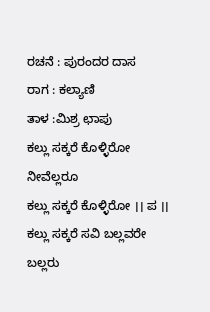ರಚನೆ : ಪುರಂದರ ದಾಸ
ರಾಗ : ಕಲ್ಯಾಣಿ
ತಾಳ :ಮಿಶ್ರ ಛಾಪು
ಕಲ್ಲು ಸಕ್ಕರೆ ಕೊಳ್ಳಿರೋ ನೀವೆಲ್ಲರೂ
ಕಲ್ಲು ಸಕ್ಕರೆ ಕೊಳ್ಳಿರೋ ।। ಪ ।।
ಕಲ್ಲು ಸಕ್ಕರೆ ಸವಿ ಬಲ್ಲವರೇ ಬಲ್ಲರು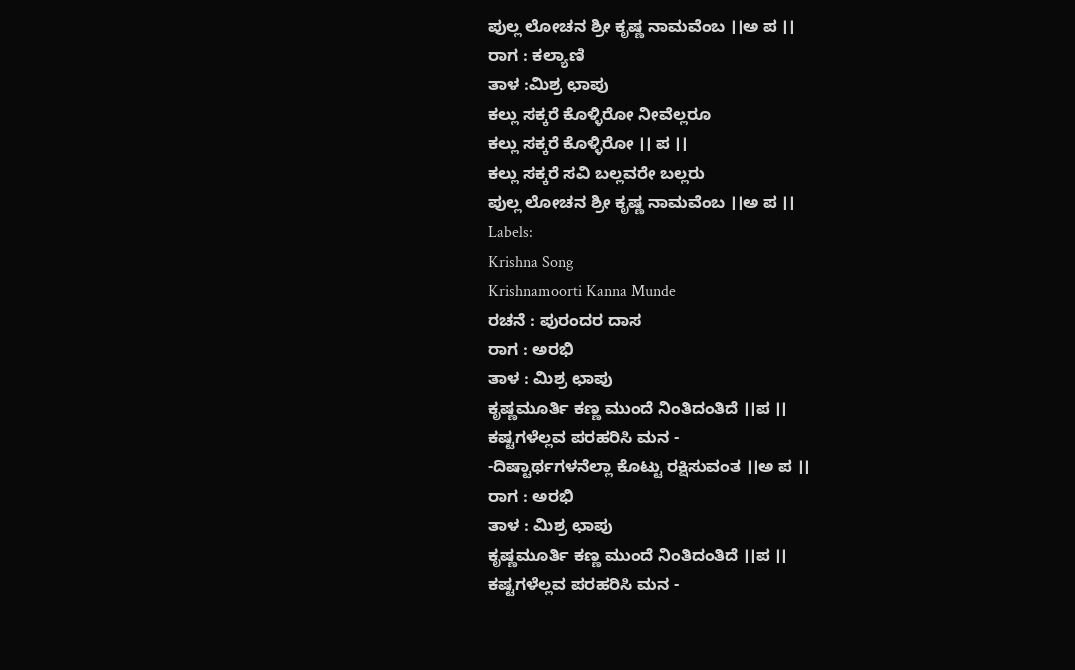ಪುಲ್ಲ ಲೋಚನ ಶ್ರೀ ಕೃಷ್ಣ ನಾಮವೆಂಬ ।।ಅ ಪ ।।
ರಾಗ : ಕಲ್ಯಾಣಿ
ತಾಳ :ಮಿಶ್ರ ಛಾಪು
ಕಲ್ಲು ಸಕ್ಕರೆ ಕೊಳ್ಳಿರೋ ನೀವೆಲ್ಲರೂ
ಕಲ್ಲು ಸಕ್ಕರೆ ಕೊಳ್ಳಿರೋ ।। ಪ ।।
ಕಲ್ಲು ಸಕ್ಕರೆ ಸವಿ ಬಲ್ಲವರೇ ಬಲ್ಲರು
ಪುಲ್ಲ ಲೋಚನ ಶ್ರೀ ಕೃಷ್ಣ ನಾಮವೆಂಬ ।।ಅ ಪ ।।
Labels:
Krishna Song
Krishnamoorti Kanna Munde
ರಚನೆ : ಪುರಂದರ ದಾಸ
ರಾಗ : ಅರಭಿ
ತಾಳ : ಮಿಶ್ರ ಛಾಪು
ಕೃಷ್ಣಮೂರ್ತಿ ಕಣ್ಣ ಮುಂದೆ ನಿಂತಿದಂತಿದೆ ।।ಪ ।।
ಕಷ್ಟಗಳೆಲ್ಲವ ಪರಹರಿಸಿ ಮನ -
-ದಿಷ್ಟಾರ್ಥಗಳನೆಲ್ಲಾ ಕೊಟ್ಟು ರಕ್ಷಿಸುವಂತ ।।ಅ ಪ ।।
ರಾಗ : ಅರಭಿ
ತಾಳ : ಮಿಶ್ರ ಛಾಪು
ಕೃಷ್ಣಮೂರ್ತಿ ಕಣ್ಣ ಮುಂದೆ ನಿಂತಿದಂತಿದೆ ।।ಪ ।।
ಕಷ್ಟಗಳೆಲ್ಲವ ಪರಹರಿಸಿ ಮನ -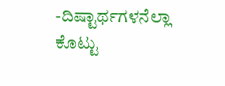-ದಿಷ್ಟಾರ್ಥಗಳನೆಲ್ಲಾ ಕೊಟ್ಟು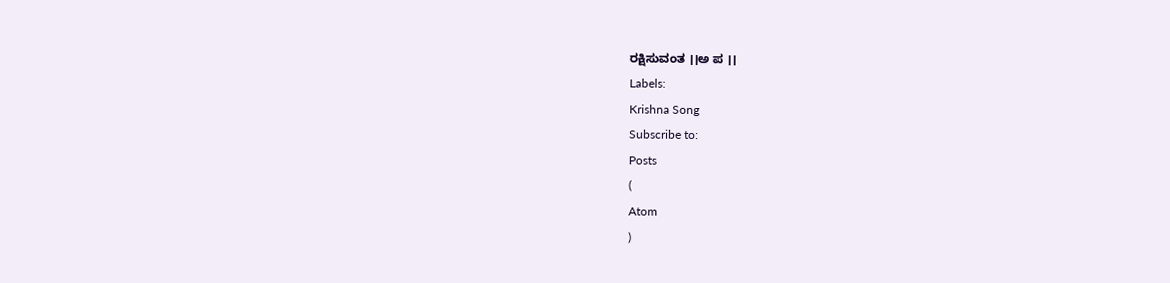ರಕ್ಷಿಸುವಂತ ।।ಅ ಪ ।।
Labels:
Krishna Song
Subscribe to:
Posts
(
Atom
)